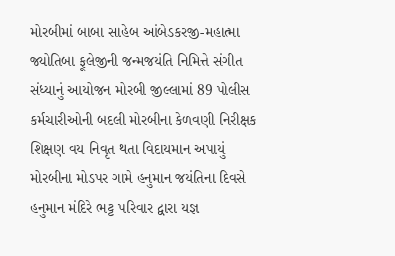મોરબીમાં બાબા સાહેબ આંબેડકરજી-મહાત્મા જ્યોતિબા ફૂલેજીની જન્મજયંતિ નિમિત્તે સંગીત સંધ્યાનું આયોજન મોરબી જીલ્લામાં 89 પોલીસ કર્મચારીઓની બદલી મોરબીના કેળવણી નિરીક્ષક શિક્ષણ વય નિવૃત થતા વિદાયમાન અપાયું મોરબીના મોડપર ગામે હનુમાન જયંતિના દિવસે હનુમાન મંદિરે ભટ્ટ પરિવાર દ્વારા યજ્ઞ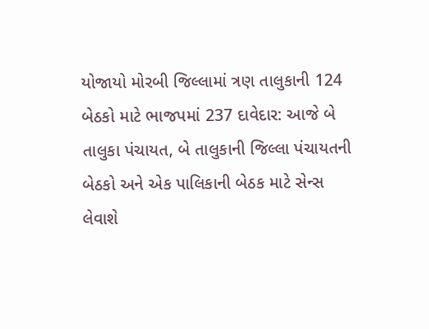યોજાયો મોરબી જિલ્લામાં ત્રણ તાલુકાની 124 બેઠકો માટે ભાજપમાં 237 દાવેદાર: આજે બે તાલુકા પંચાયત, બે તાલુકાની જિલ્લા પંચાયતની બેઠકો અને એક પાલિકાની બેઠક માટે સેન્સ લેવાશે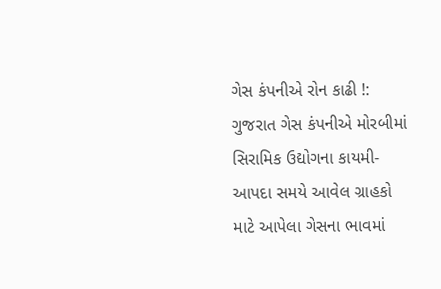ગેસ કંપનીએ રોન કાઢી !: ગુજરાત ગેસ કંપનીએ મોરબીમાં સિરામિક ઉદ્યોગના કાયમી-આપદા સમયે આવેલ ગ્રાહકો માટે આપેલા ગેસના ભાવમાં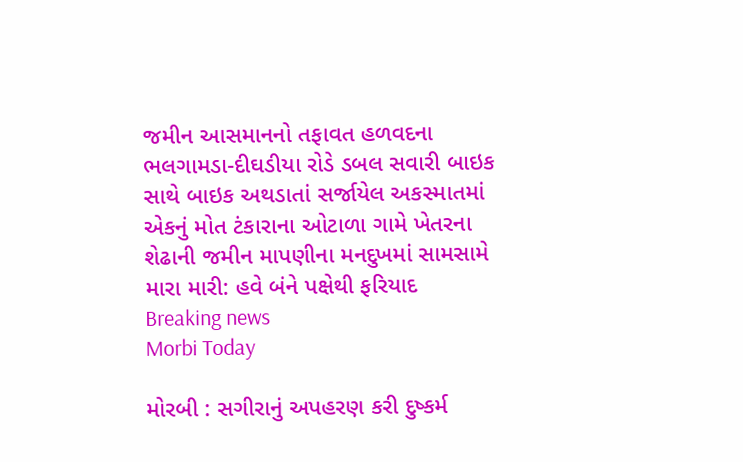જમીન આસમાનનો તફાવત હળવદના ભલગામડા-દીઘડીયા રોડે ડબલ સવારી બાઇક સાથે બાઇક અથડાતાં સર્જાયેલ અકસ્માતમાં એકનું મોત ટંકારાના ઓટાળા ગામે ખેતરના શેઢાની જમીન માપણીના મનદુખમાં સામસામે મારા મારી: હવે બંને પક્ષેથી ફરિયાદ
Breaking news
Morbi Today

મોરબી : સગીરાનું અપહરણ કરી દુષ્કર્મ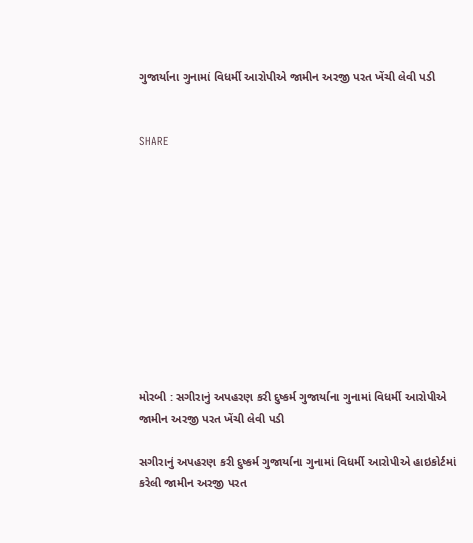ગુજાર્યાના ગુનામાં વિધર્મી આરોપીએ જામીન અરજી પરત ખેંચી લેવી પડી


SHARE











મોરબી : સગીરાનું અપહરણ કરી દુષ્કર્મ ગુજાર્યાના ગુનામાં વિધર્મી આરોપીએ જામીન અરજી પરત ખેંચી લેવી પડી

સગીરાનું અપહરણ કરી દુષ્કર્મ ગુજાર્યાના ગુનામાં વિધર્મી આરોપીએ હાઇકોર્ટમાં કરેલી જામીન અરજી પરત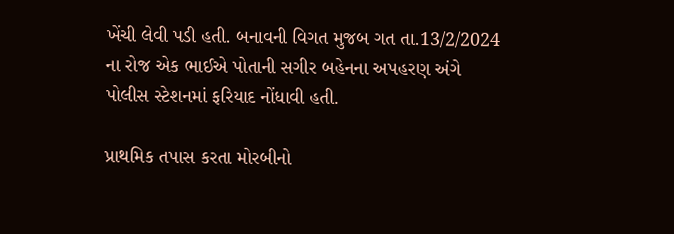ખેંચી લેવી પડી હતી. બનાવની વિગત મુજબ ગત તા.13/2/2024 ના રોજ એક ભાઈએ પોતાની સગીર બહેનના અપહરણ અંગે પોલીસ સ્ટેશનમાં ફરિયાદ નોંધાવી હતી.

પ્રાથમિક તપાસ કરતા મોરબીનો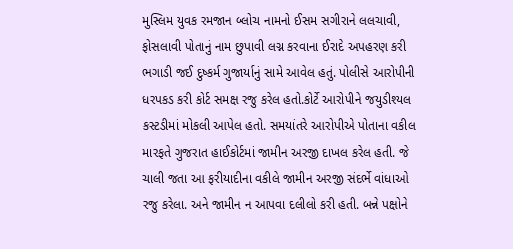મુસ્લિમ યુવક રમજાન બ્લોચ નામનો ઈસમ સગીરાને લલચાવી, ફોસલાવી પોતાનું નામ છુપાવી લગ્ન કરવાના ઈરાદે અપહરણ કરી ભગાડી જઈ દુષ્કર્મ ગુજાર્યાનું સામે આવેલ હતું. પોલીસે આરોપીની ધરપકડ કરી કોર્ટ સમક્ષ રજુ કરેલ હતો.કોર્ટે આરોપીને જયુડીશ્યલ કસ્ટડીમાં મોકલી આપેલ હતો. સમયાંતરે આરોપીએ પોતાના વકીલ મારફતે ગુજરાત હાઈકોર્ટમાં જામીન અરજી દાખલ કરેલ હતી. જે ચાલી જતા આ ફરીયાદીના વકીલે જામીન અરજી સંદર્ભે વાંધાઓ રજુ કરેલા. અને જામીન ન આપવા દલીલો કરી હતી. બન્ને પક્ષોને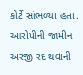કોર્ટે સાંભળ્યા હતા. આરોપીની જામીન અરજી રદ થવાની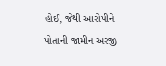હોઈ, જેથી આરોપીને પોતાની જામીન અરજી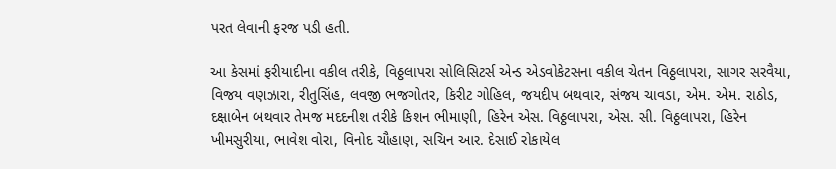પરત લેવાની ફરજ પડી હતી.

આ કેસમાં ફરીયાદીના વકીલ તરીકે, વિઠ્ઠલાપરા સોલિસિટર્સ એન્ડ એડવોકેટસના વકીલ ચેતન વિઠ્ઠલાપરા, સાગર સરવૈયા, વિજય વણઝારા, રીતુસિંહ, લવજી ભજગોતર, કિરીટ ગોહિલ, જયદીપ બથવાર, સંજય ચાવડા, એમ. એમ. રાઠોડ, દક્ષાબેન બથવાર તેમજ મદદનીશ તરીકે કિશન ભીમાણી, હિરેન એસ. વિઠ્ઠલાપરા, એસ. સી. વિઠ્ઠલાપરા, હિરેન ખીમસુરીયા, ભાવેશ વોરા, વિનોદ ચૌહાણ, સચિન આર. દેસાઈ રોકાયેલ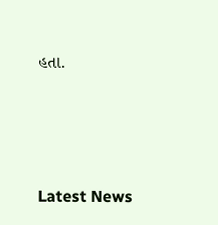હતા.






Latest News